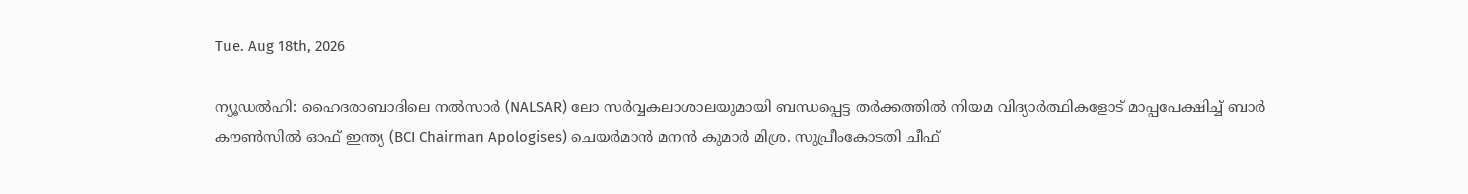Tue. Aug 18th, 2026

ന്യൂഡൽഹി: ഹൈദരാബാദിലെ നൽസാർ (NALSAR) ലോ സർവ്വകലാശാലയുമായി ബന്ധപ്പെട്ട തർക്കത്തിൽ നിയമ വിദ്യാർത്ഥികളോട് മാപ്പപേക്ഷിച്ച് ബാർ കൗൺസിൽ ഓഫ് ഇന്ത്യ (BCI Chairman Apologises) ചെയർമാൻ മനൻ കുമാർ മിശ്ര. സുപ്രീംകോടതി ചീഫ്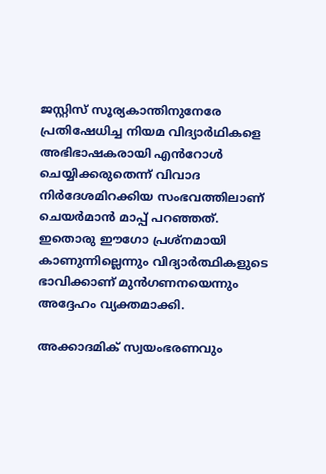ജസ്റ്റിസ് സൂര്യകാന്തിനുനേരേ പ്രതിഷേധിച്ച നിയമ വിദ്യാർഥികളെ അഭിഭാഷകരായി എൻറോൾ ചെയ്യിക്കരുതെന്ന് വിവാദ നിർദേശമിറക്കിയ സംഭവത്തിലാണ് ചെയർമാൻ മാപ്പ് പറഞ്ഞത്. ഇതൊരു ഈഗോ പ്രശ്നമായി കാണുന്നില്ലെന്നും വിദ്യാർത്ഥികളുടെ ഭാവിക്കാണ് മുൻഗണനയെന്നും അദ്ദേഹം വ്യക്തമാക്കി.

അക്കാദമിക് സ്വയംഭരണവും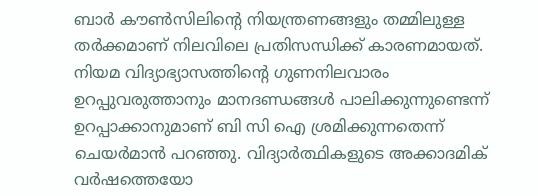ബാർ കൗൺസിലിന്റെ നിയന്ത്രണങ്ങളും തമ്മിലുള്ള തർക്കമാണ് നിലവിലെ പ്രതിസന്ധിക്ക് കാരണമായത്. നിയമ വിദ്യാഭ്യാസത്തിന്റെ ഗുണനിലവാരം ഉറപ്പുവരുത്താനും മാനദണ്ഡങ്ങൾ പാലിക്കുന്നുണ്ടെന്ന് ഉറപ്പാക്കാനുമാണ് ബി സി ഐ ശ്രമിക്കുന്നതെന്ന് ചെയർമാൻ പറഞ്ഞു. വിദ്യാർത്ഥികളുടെ അക്കാദമിക് വർഷത്തെയോ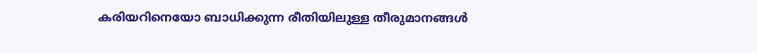കരിയറിനെയോ ബാധിക്കുന്ന രീതിയിലുള്ള തീരുമാനങ്ങൾ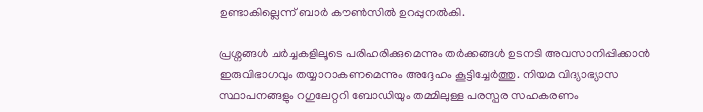ഉണ്ടാകില്ലെന്ന് ബാർ കൗൺസിൽ ഉറപ്പുനൽകി.

പ്രശ്നങ്ങൾ ചർച്ചകളിലൂടെ പരിഹരിക്കുമെന്നും തർക്കങ്ങൾ ഉടനടി അവസാനിപ്പിക്കാൻ ഇരുവിഭാഗവും തയ്യാറാകണമെന്നും അദ്ദേഹം കൂട്ടിച്ചേർത്തു. നിയമ വിദ്യാഭ്യാസ സ്ഥാപനങ്ങളും റഗുലേറ്ററി ബോഡിയും തമ്മിലുള്ള പരസ്പര സഹകരണം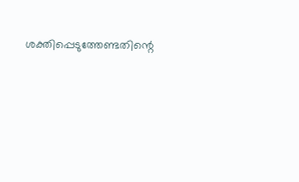ശക്തിപ്പെടുത്തേണ്ടതിന്റെ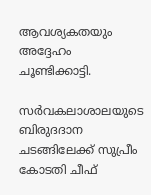ആവശ്യകതയും അദ്ദേഹം ചൂണ്ടിക്കാട്ടി.

സർവകലാശാലയുടെ ബിരുദദാന ചടങ്ങിലേക്ക് സുപ്രീം കോടതി ചീഫ്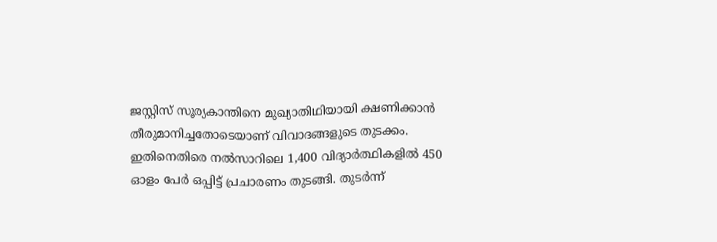ജസ്റ്റിസ് സൂര്യകാന്തിനെ മുഖ്യാതിഥിയായി ക്ഷണിക്കാൻ തീരുമാനിച്ചതോടെയാണ് വിവാദങ്ങളുടെ തുടക്കം. ഇതിനെതിരെ നൽസാറിലെ 1,400 വിദ്യാർത്ഥികളിൽ 450 ഓളം പേർ ഒപ്പിട്ട് പ്രചാരണം തുടങ്ങി. തുടർന്ന്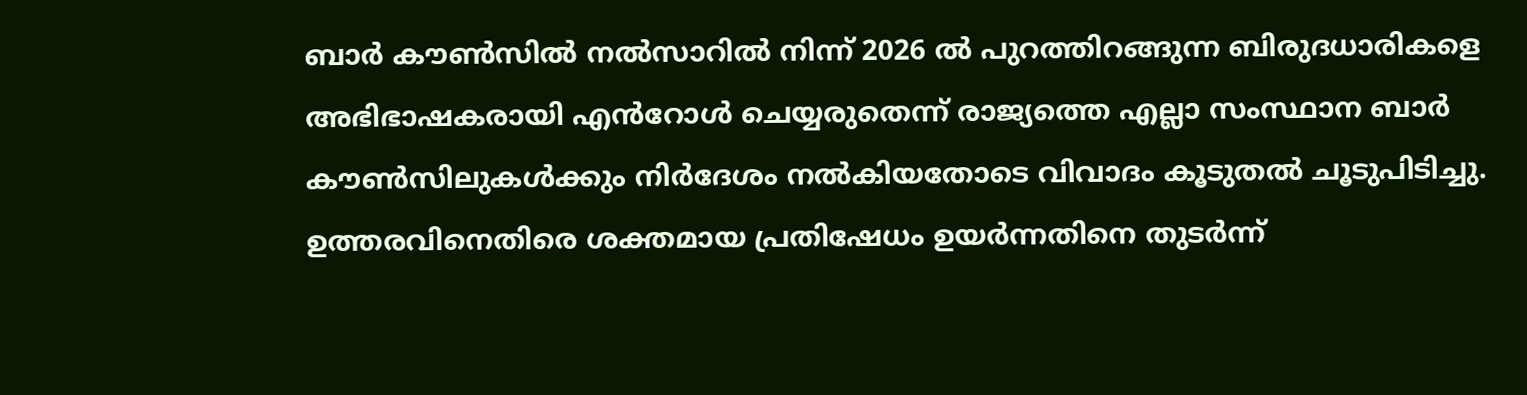ബാർ കൗൺസിൽ നൽസാറിൽ നിന്ന് 2026 ൽ പുറത്തിറങ്ങുന്ന ബിരുദധാരികളെ അഭിഭാഷകരായി എൻറോൾ ചെയ്യരുതെന്ന് രാജ്യത്തെ എല്ലാ സംസ്ഥാന ബാർ കൗൺസിലുകൾക്കും നിർദേശം നൽകിയതോടെ വിവാദം കൂടുതൽ ചൂടുപിടിച്ചു. ഉത്തരവിനെതിരെ ശക്തമായ പ്രതിഷേധം ഉയർന്നതിനെ തുടർന്ന്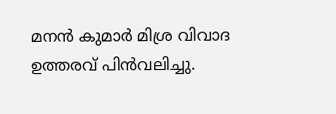മനൻ കുമാർ മിശ്ര വിവാദ ഉത്തരവ് പിൻവലിച്ചു.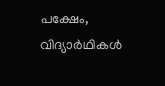പക്ഷേം, വിദ്യാർഥികൾ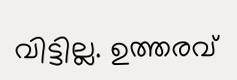വിട്ടില്ല. ഉത്തരവ്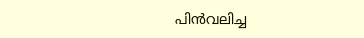പിൻവലിച്ച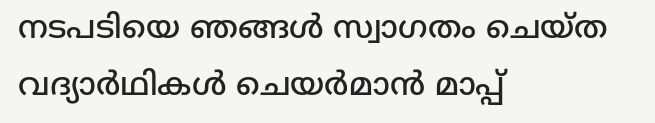നടപടിയെ ഞങ്ങൾ സ്വാഗതം ചെയ്ത വദ്യാർഥികൾ ചെയർമാൻ മാപ്പ്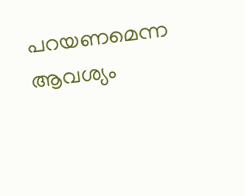പറയണമെന്ന ആവശ്യം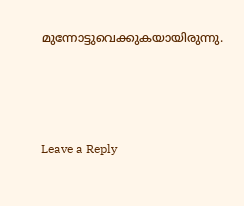മുന്നോട്ടുവെക്കുകയായിരുന്നു.





Leave a Reply